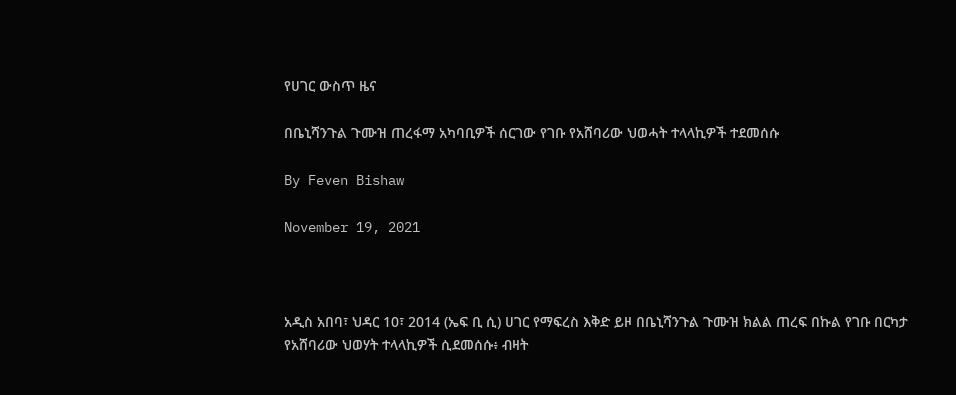የሀገር ውስጥ ዜና

በቤኒሻንጉል ጉሙዝ ጠረፋማ አካባቢዎች ሰርገው የገቡ የአሸባሪው ህወሓት ተላላኪዎች ተደመሰሱ

By Feven Bishaw

November 19, 2021



አዲስ አበባ፣ ህዳር 10፣ 2014 (ኤፍ ቢ ሲ) ሀገር የማፍረስ እቅድ ይዞ በቤኒሻንጉል ጉሙዝ ክልል ጠረፍ በኩል የገቡ በርካታ የአሸባሪው ህወሃት ተላላኪዎች ሲደመሰሱ፥ ብዛት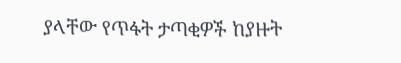ያላቸው የጥፋት ታጣቂዎች ከያዙት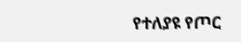የተለያዩ የጦር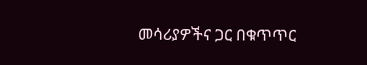መሳሪያዎችና ጋር በቁጥጥር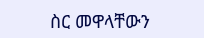ስር መዋላቸውን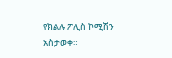የክልሉ ፖሊስ ኮሚሽን አስታወቀ።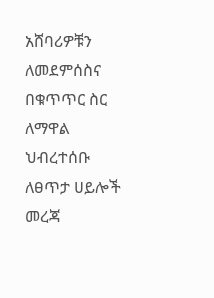አሸባሪዎቹን ለመደምሰስና በቁጥጥር ስር ለማዋል ህብረተሰቡ ለፀጥታ ሀይሎች መረጃ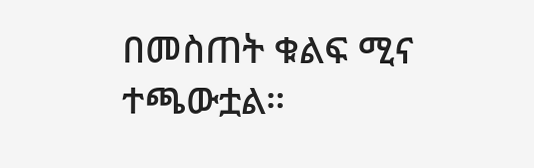በመስጠት ቁልፍ ሚና ተጫውቷል።